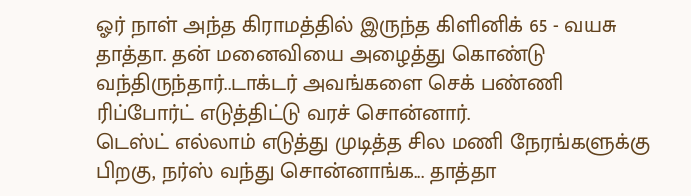ஓர் நாள் அந்த கிராமத்தில் இருந்த கிளினிக் 65 - வயசு தாத்தா. தன் மனைவியை அழைத்து கொண்டு வந்திருந்தார்..டாக்டர் அவங்களை செக் பண்ணி ரிப்போர்ட் எடுத்திட்டு வரச் சொன்னார்.
டெஸ்ட் எல்லாம் எடுத்து முடித்த சில மணி நேரங்களுக்கு பிறகு, நர்ஸ் வந்து சொன்னாங்க... தாத்தா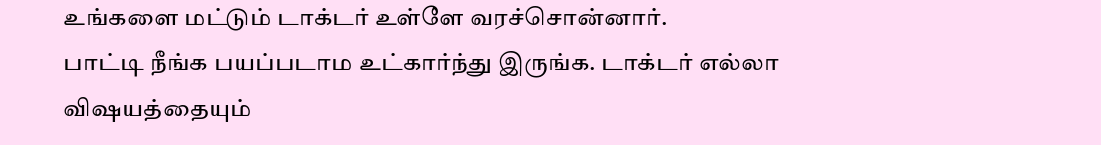உங்களை மட்டும் டாக்டர் உள்ளே வரச்சொன்னார்.
பாட்டி நீங்க பயப்படாம உட்கார்ந்து இருங்க. டாக்டர் எல்லா விஷயத்தையும்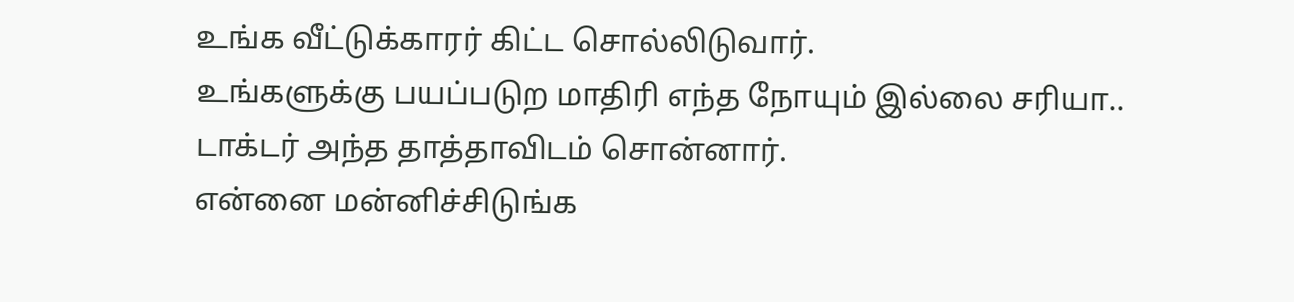உங்க வீட்டுக்காரர் கிட்ட சொல்லிடுவார்.
உங்களுக்கு பயப்படுற மாதிரி எந்த நோயும் இல்லை சரியா..
டாக்டர் அந்த தாத்தாவிடம் சொன்னார்.
என்னை மன்னிச்சிடுங்க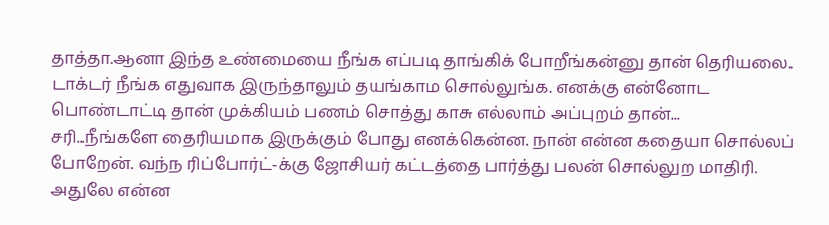தாத்தா.ஆனா இந்த உண்மையை நீங்க எப்படி தாங்கிக் போறீங்கன்னு தான் தெரியலை..
டாக்டர் நீங்க எதுவாக இருந்தாலும் தயங்காம சொல்லுங்க. எனக்கு என்னோட பொண்டாட்டி தான் முக்கியம் பணம் சொத்து காசு எல்லாம் அப்புறம் தான்...
சரி...நீங்களே தைரியமாக இருக்கும் போது எனக்கென்ன. நான் என்ன கதையா சொல்லப் போறேன். வந்ந ரிப்போர்ட்-க்கு ஜோசியர் கட்டத்தை பார்த்து பலன் சொல்லுற மாதிரி.
அதுலே என்ன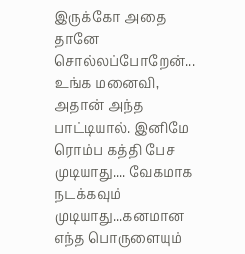இருக்கோ அதை தானே சொல்லப்போறேன்...
உங்க மனைவி, அதான் அந்த பாட்டியால். இனிமே ரொம்ப கத்தி பேச முடியாது.... வேகமாக நடக்கவும் முடியாது...கனமான எந்த பொருளையும்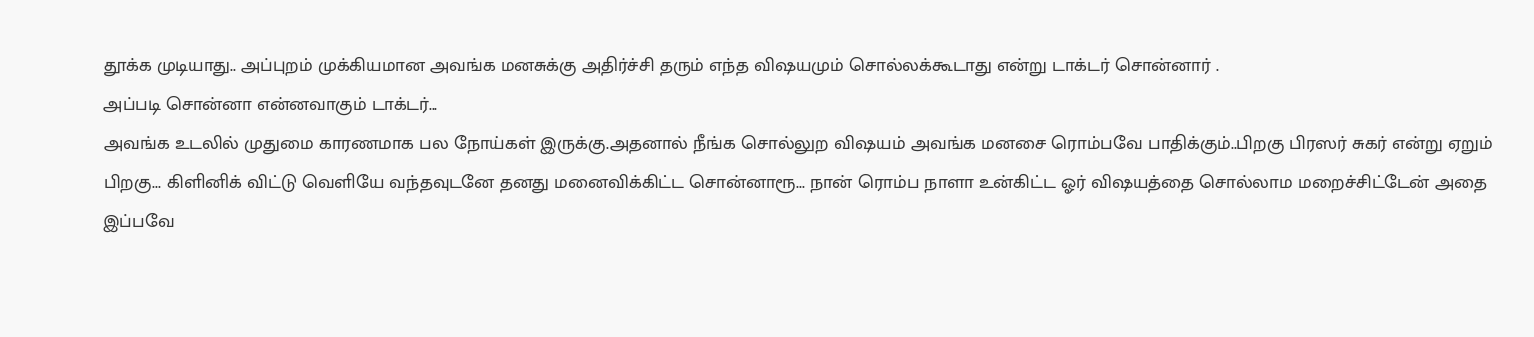தூக்க முடியாது.. அப்புறம் முக்கியமான அவங்க மனசுக்கு அதிர்ச்சி தரும் எந்த விஷயமும் சொல்லக்கூடாது என்று டாக்டர் சொன்னார் .
அப்படி சொன்னா என்னவாகும் டாக்டர்...
அவங்க உடலில் முதுமை காரணமாக பல நோய்கள் இருக்கு.அதனால் நீங்க சொல்லுற விஷயம் அவங்க மனசை ரொம்பவே பாதிக்கும்..பிறகு பிரஸர் சுகர் என்று ஏறும்
பிறகு... கிளினிக் விட்டு வெளியே வந்தவுடனே தனது மனைவிக்கிட்ட சொன்னாரூ... நான் ரொம்ப நாளா உன்கிட்ட ஓர் விஷயத்தை சொல்லாம மறைச்சிட்டேன் அதை இப்பவே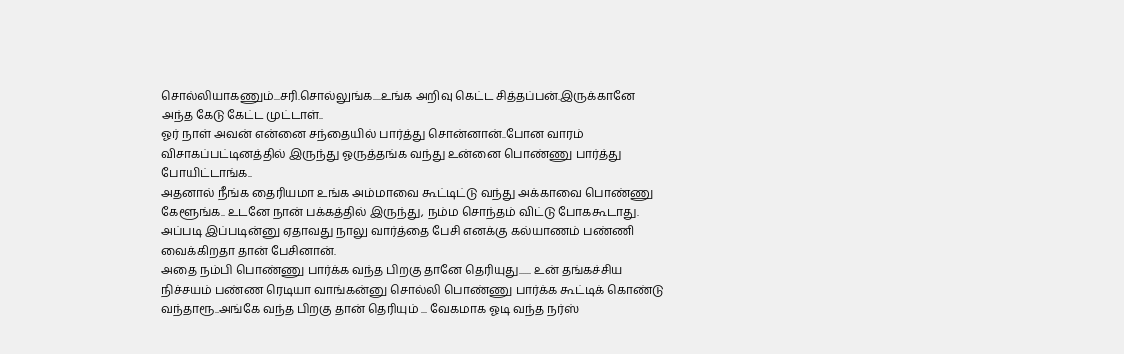சொல்லியாகணும்...சரி.சொல்லுங்க....உங்க அறிவு கெட்ட சித்தப்பன்.இருக்கானே அந்த கேடு கேட்ட முட்டாள்..
ஓர் நாள் அவன் என்னை சந்தையில் பார்த்து சொன்னான்..போன வாரம் விசாகப்பட்டினத்தில் இருந்து ஓருத்தங்க வந்து உன்னை பொண்ணு பார்த்து போயிட்டாங்க..
அதனால் நீங்க தைரியமா உங்க அம்மாவை கூட்டிட்டு வந்து அக்காவை பொண்ணு கேளூங்க.. உடனே நான் பக்கத்தில் இருந்து, நம்ம சொந்தம் விட்டு போககூடாது. அப்படி இப்படின்னு ஏதாவது நாலு வார்த்தை பேசி எனக்கு கல்யாணம் பண்ணி வைக்கிறதா தான் பேசினான்.
அதை நம்பி பொண்ணு பார்க்க வந்த பிறகு தானே தெரியுது...... உன் தங்கச்சிய நிச்சயம் பண்ண ரெடியா வாங்கன்னு சொல்லி பொண்ணு பார்க்க கூட்டிக் கொண்டு வந்தாரூ..அங்கே வந்த பிறகு தான் தெரியும் ... வேகமாக ஓடி வந்த நர்ஸ்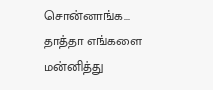சொன்னாங்க... தாத்தா எங்களை மன்னித்து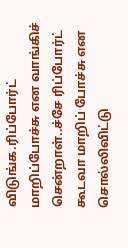விடுங்க.ரிப்போர்ட் மாறிப்போச்சு என வாங்கிச் சென்றாள்..ச்சே ரிப்போர்ட் கூடவா மாறிப் போச்சு என சொல்லிவிட்டு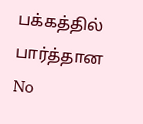பக்கத்தில் பார்த்தான
No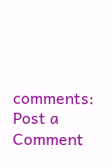comments:
Post a Comment